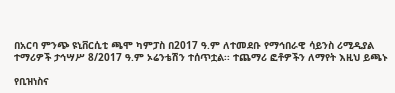በአርባ ምንጭ ዩኒቨርሲቲ ጫሞ ካምፓስ በ2017 ዓ.ም ለተመደቡ የማኅበራዊ ሳይንስ ሪሚዲያል ተማሪዎች ታኅሣሥ 8/2017 ዓ.ም ኦሬንቴሽን ተሰጥቷል፡፡ ተጨማሪ ፎቶዎችን ለማየት እዚህ ይጫኑ

የቢዝነስና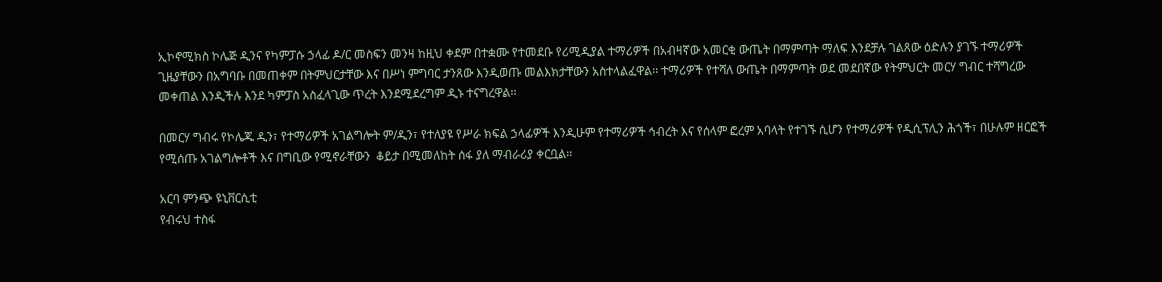ኢኮኖሚክስ ኮሌጅ ዲንና የካምፓሱ ኃላፊ ዶ/ር መስፍን መንዛ ከዚህ ቀደም በተቋሙ የተመደቡ የሪሚዲያል ተማሪዎች በአብዛኛው አመርቂ ውጤት በማምጣት ማለፍ እንደቻሉ ገልጸው ዕድሉን ያገኙ ተማሪዎች ጊዜያቸውን በአግባቡ በመጠቀም በትምህርታቸው እና በሥነ ምግባር ታንጸው እንዲወጡ መልእክታቸውን አስተላልፈዋል፡፡ ተማሪዎች የተሻለ ውጤት በማምጣት ወደ መደበኛው የትምህርት መርሃ ግብር ተሻግረው መቀጠል እንዲችሉ እንደ ካምፓስ አስፈላጊው ጥረት እንደሚደረግም ዲኑ ተናግረዋል፡፡

በመርሃ ግብሩ የኮሌጁ ዲን፣ የተማሪዎች አገልግሎት ም/ዲን፣ የተለያዩ የሥራ ክፍል ኃላፊዎች እንዲሁም የተማሪዎች ኅብረት እና የሰላም ፎረም አባላት የተገኙ ሲሆን የተማሪዎች የዲሲፕሊን ሕጎች፣ በሁሉም ዘርፎች የሚሰጡ አገልግሎቶች እና በግቢው የሚኖራቸውን  ቆይታ በሚመለከት ሰፋ ያለ ማብራሪያ ቀርቧል፡፡

አርባ ምንጭ ዩኒቨርሲቲ
የብሩህ ተስፋ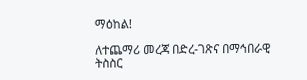ማዕከል!

ለተጨማሪ መረጃ በድረ-ገጽና በማኅበራዊ ትስስር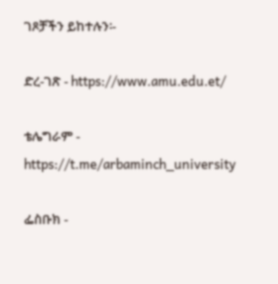ገጾቻችን ይከተሉን፡-

ድረ-ገጽ - https://www.amu.edu.et/

ቴሌግራም - https://t.me/arbaminch_university

ፌስቡክ -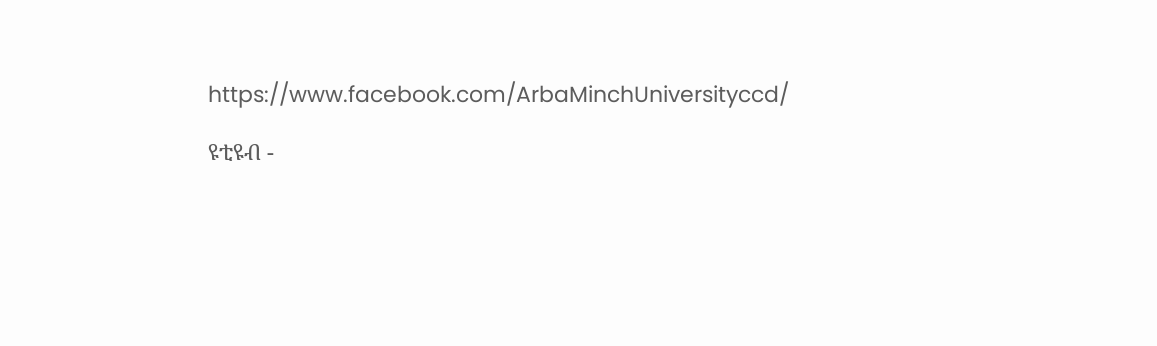https://www.facebook.com/ArbaMinchUniversityccd/

ዩቲዩብ -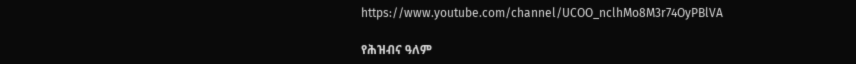https://www.youtube.com/channel/UCOO_nclhMo8M3r74OyPBlVA

የሕዝብና ዓለም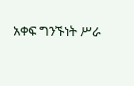አቀፍ ግንኙነት ሥራ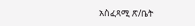አስፈጻሚ ጽ/ቤት